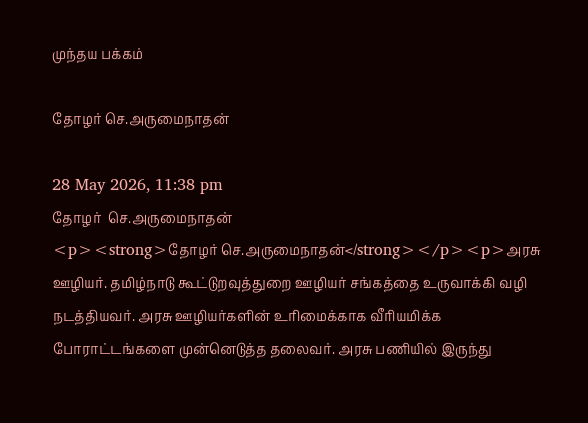முந்தய பக்கம்

தோழர் செ.அருமைநாதன்

28 May 2026, 11:38 pm
தோழர்  செ.அருமைநாதன்
<p><strong>தோழர் செ.அருமைநாதன்</strong></p><p>அரசு ஊழியர். தமிழ்நாடு கூட்டுறவுத்துறை ஊழியர் சங்கத்தை உருவாக்கி வழி நடத்தியவர். அரசு ஊழியர்களின் உரிமைக்காக வீரியமிக்க போராட்டங்களை முன்னெடுத்த தலைவர். அரசு பணியில் இருந்து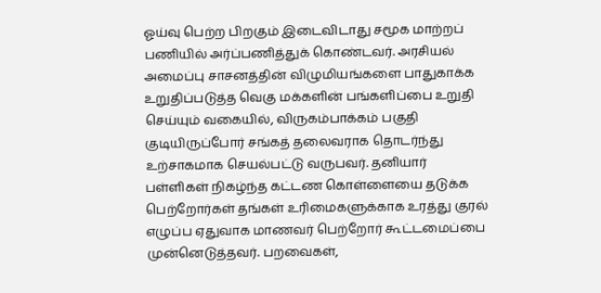ஓய்வு பெற்ற பிறகும் இடைவிடாது சமூக மாற்றப் பணியில் அர்ப்பணித்துக் கொண்டவர். அரசியல் அமைப்பு சாசனத்தின் விழுமியங்களை பாதுகாக்க உறுதிப்படுத்த வெகு மக்களின் பங்களிப்பை உறுதி செய்யும் வகையில், விருகம்பாக்கம் பகுதி குடியிருப்போர் சங்கத் தலைவராக தொடர்ந்து உற்சாகமாக செயல்பட்டு வருபவர். தனியார் பள்ளிகள் நிகழ்ந்த கட்டண கொள்ளையை தடுக்க பெற்றோர்கள் தங்கள் உரிமைகளுக்காக உரத்து குரல் எழுப்ப ஏதுவாக மாணவர் பெற்றோர் கூட்டமைப்பை முன்னெடுத்தவர். பறவைகள்,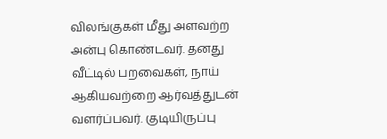விலங்குகள் மீது அளவற்ற அன்பு கொண்டவர். தனது வீட்டில் பறவைகள், நாய் ஆகியவற்றை ஆர்வத்துடன் வளர்ப்பவர். குடியிருப்பு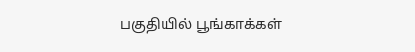பகுதியில் பூங்காக்கள்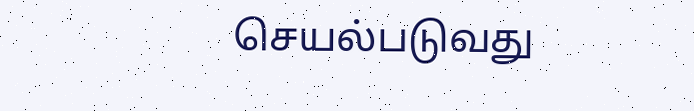செயல்படுவது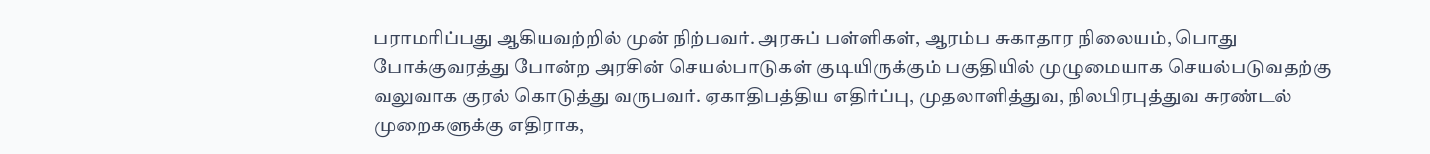பராமரிப்பது ஆகியவற்றில் முன் நிற்பவர். அரசுப் பள்ளிகள், ஆரம்ப சுகாதார நிலையம், பொது போக்குவரத்து போன்ற அரசின் செயல்பாடுகள் குடியிருக்கும் பகுதியில் முழுமையாக செயல்படுவதற்கு வலுவாக குரல் கொடுத்து வருபவர். ஏகாதிபத்திய எதிர்ப்பு, முதலாளித்துவ, நிலபிரபுத்துவ சுரண்டல் முறைகளுக்கு எதிராக,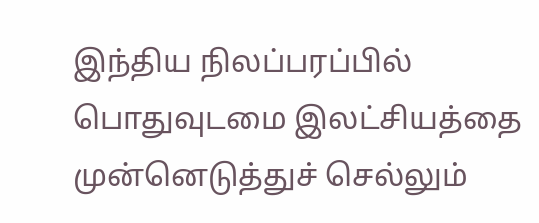இந்திய நிலப்பரப்பில் பொதுவுடமை இலட்சியத்தை முன்னெடுத்துச் செல்லும்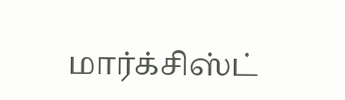மார்க்சிஸ்ட்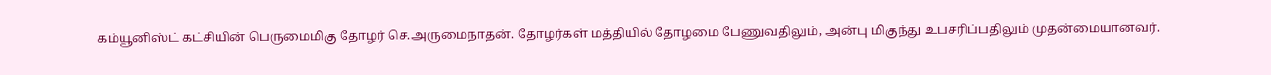கம்யூனிஸ்ட் கட்சியின் பெருமைமிகு தோழர் செ.அருமைநாதன். தோழர்கள் மத்தியில் தோழமை பேணுவதிலும், அன்பு மிகுந்து உபசரிப்பதிலும் முதன்மையானவர்.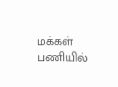மக்கள் பணியில்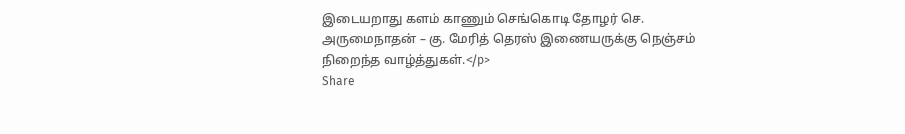இடையறாது களம் காணும் செங்கொடி தோழர் செ. அருமைநாதன் – கு. மேரித் தெரஸ் இணையருக்கு நெஞ்சம் நிறைந்த வாழ்த்துகள்.</p>
Share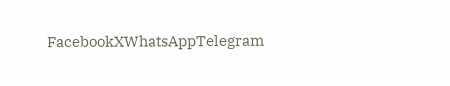FacebookXWhatsAppTelegram